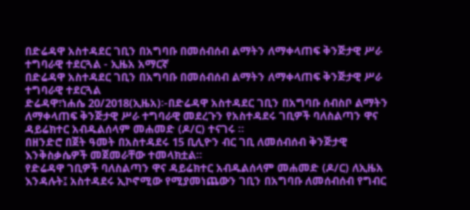በድሬዳዋ አስተዳደር ገቢን በአግባቡ በመሰብሰብ ልማትን ለማቀላጠፍ ቅንጅታዊ ሥራ ተግባራዊ ተደርጓል - ኢዜአ አማርኛ
በድሬዳዋ አስተዳደር ገቢን በአግባቡ በመሰብሰብ ልማትን ለማቀላጠፍ ቅንጅታዊ ሥራ ተግባራዊ ተደርጓል
ድሬዳዋ፣ነሐሴ 20/2018(ኢዜአ)፡-በድሬዳዋ አስተዳደር ገቢን በአግባቡ ሰብስቦ ልማትን ለማቀላጠፍ ቅንጅታዊ ሥራ ተግባራዊ መደረጉን የአስተዳደሩ ገቢዎች ባለስልጣን ዋና ዳይሬክተር አብዱልሰላም መሐመድ (ዶ/ር) ተናገሩ ።
በዘንድሮ በጀት ዓመት በአስተዳደሩ 15 ቢሊዮን ብር ገቢ ለመሰብሰብ ቅንጅታዊ እንቅስቃሴዎች መጀመራቸው ተመላክቷል።
የድሬዳዋ ገቢዎች ባለስልጣን ዋና ዳይሬክተር አብዱልሰላም መሐመድ (ዶ/ር) ለኢዜአ እንዳሉት፤ አስተዳደሩ ኢኮኖሚው የሚያመነጨውን ገቢን በአግባቡ ለመሰብሰብ የግብር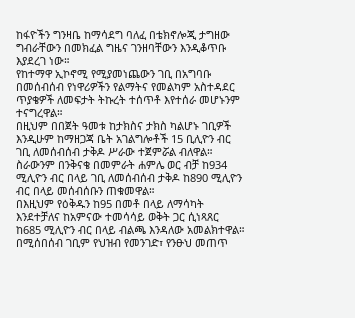ከፋዮችን ግንዛቤ ከማሳደግ ባለፈ በቴክኖሎጂ ታግዘው ግብራቸውን በመክፈል ግዜና ገንዘባቸውን እንዲቆጥቡ እያደረገ ነው።
የከተማዋ ኢኮኖሚ የሚያመነጨውን ገቢ በአግባቡ በመሰብሰብ የነዋሪዎችን የልማትና የመልካም አስተዳደር ጥያቄዎች ለመፍታት ትኩረት ተሰጥቶ እየተሰራ መሆኑንም ተናግረዋል።
በዚህም በበጀት ዓመቱ ከታክስና ታክስ ካልሆኑ ገቢዎች እንዲሁም ከማዘጋጃ ቤት አገልግሎቶች 15 ቢሊዮን ብር ገቢ ለመሰብሰብ ታቅዶ ሥራው ተጀምሯል ብለዋል።
ስራውንም በንቅናቄ በመምራት ሐምሌ ወር ብቻ ከ934 ሚሊዮን ብር በላይ ገቢ ለመሰብሰብ ታቅዶ ከ890 ሚሊዮን ብር በላይ መሰብሰቡን ጠቁመዋል።
በእዚህም የዕቅዱን ከ95 በመቶ በላይ ለማሳካት እንደተቻለና ከአምናው ተመሳሳይ ወቅት ጋር ሲነጻጸር ከ685 ሚሊዮን ብር በላይ ብልጫ እንዳለው አመልክተዋል።
በሚሰበሰብ ገቢም የህዝብ የመንገድ፣ የንፁህ መጠጥ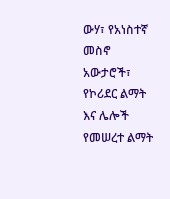ውሃ፣ የአነስተኛ መስኖ አውታሮች፣ የኮሪደር ልማት እና ሌሎች የመሠረተ ልማት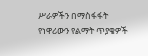ሥራዎችን በማስፋፋት የነዋሪውን የልማት ጥያቄዎች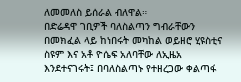ለመመለስ ይሰራል ብለዋል።
በድሬዳዋ ገቢዎች ባለስልጣን ግብራቸውን በመክፈል ላይ ከነበሩት መካከል ወይዘሮ ሂዩስቲና ስዩም እና አቶ ዮሴፍ አለባቸው ለኢዜአ እንደተናገሩት፤ በባለስልጣኑ የተዘረጋው ቀልጣፋ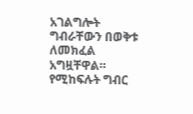አገልግሎት ግብራቸውን በወቅቱ ለመክፈል አግዟቸዋል።
የሚከፍሉት ግብር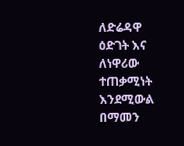ለድሬዳዋ ዕድገት እና ለነዋሪው ተጠቃሚነት እንደሚውል በማመን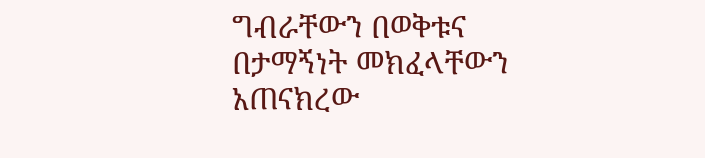ግብራቸውን በወቅቱና በታማኝነት መክፈላቸውን አጠናክረው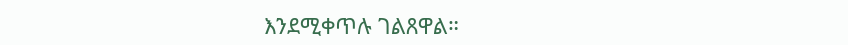እንደሚቀጥሉ ገልጸዋል።